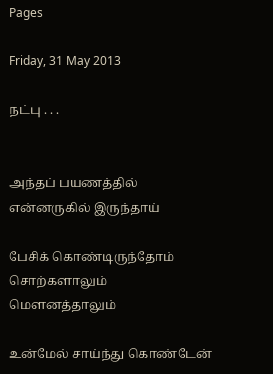Pages

Friday, 31 May 2013

நட்பு . . .


அந்தப் பயணத்தில்
என்னருகில் இருந்தாய்

பேசிக் கொண்டிருந்தோம்
சொற்களாலும்
மௌனத்தாலும்

உன்மேல் சாய்ந்து கொண்டேன்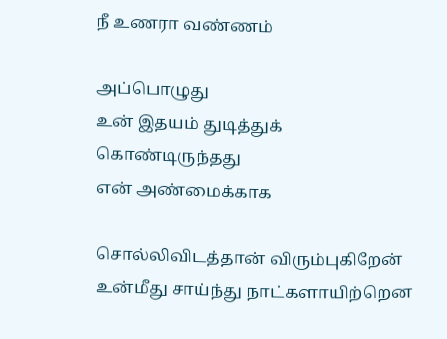நீ உணரா வண்ணம்

அப்பொழுது
உன் இதயம் துடித்துக் கொண்டிருந்தது
என் அண்மைக்காக

சொல்லிவிடத்தான் விரும்புகிறேன்
உன்மீது சாய்ந்து நாட்களாயிற்றென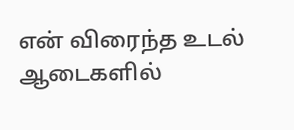என் விரைந்த உடல்
ஆடைகளில்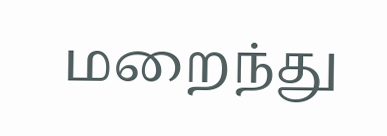மறைந்து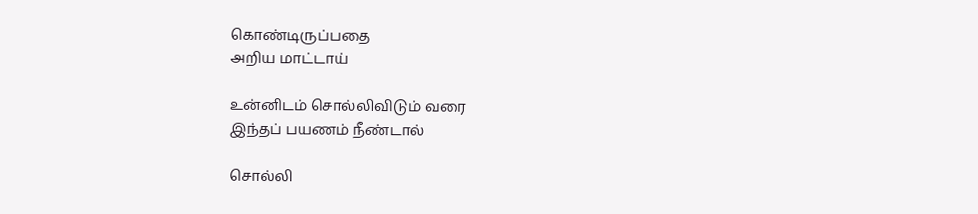கொண்டிருப்பதை
அறிய மாட்டாய்

உன்னிடம் சொல்லிவிடும் வரை
இந்தப் பயணம் நீண்டால்

சொல்லி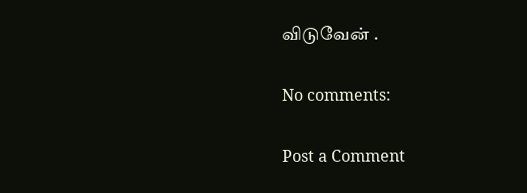விடுவேன் .

No comments:

Post a Comment